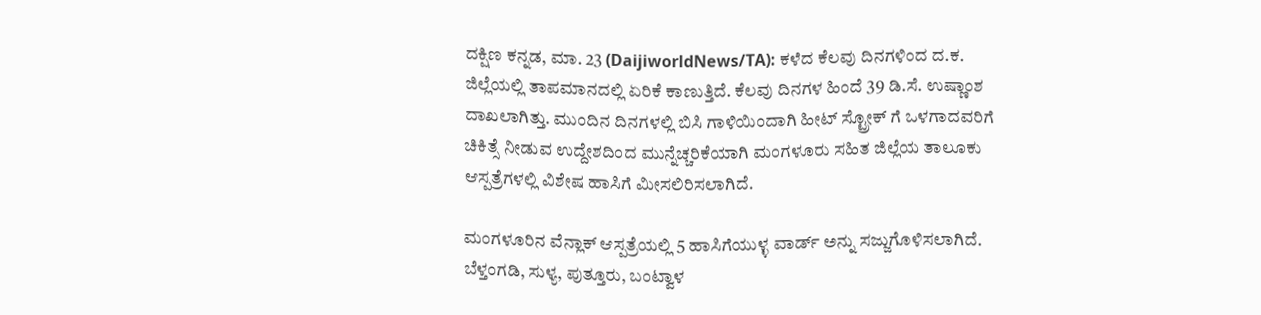ದಕ್ಷಿಣ ಕನ್ನಡ, ಮಾ. 23 (DaijiworldNews/TA): ಕಳೆದ ಕೆಲವು ದಿನಗಳಿಂದ ದ.ಕ. ಜಿಲ್ಲೆಯಲ್ಲಿ ತಾಪಮಾನದಲ್ಲಿ ಏರಿಕೆ ಕಾಣುತ್ತಿದೆ. ಕೆಲವು ದಿನಗಳ ಹಿಂದೆ 39 ಡಿ.ಸೆ. ಉಷ್ಣಾಂಶ ದಾಖಲಾಗಿತ್ತು. ಮುಂದಿನ ದಿನಗಳಲ್ಲಿ ಬಿಸಿ ಗಾಳಿಯಿಂದಾಗಿ ಹೀಟ್ ಸ್ಟ್ರೋಕ್ ಗೆ ಒಳಗಾದವರಿಗೆ ಚಿಕಿತ್ಸೆ ನೀಡುವ ಉದ್ದೇಶದಿಂದ ಮುನ್ನೆಚ್ಚರಿಕೆಯಾಗಿ ಮಂಗಳೂರು ಸಹಿತ ಜಿಲ್ಲೆಯ ತಾಲೂಕು ಆಸ್ಪತ್ರೆಗಳಲ್ಲಿ ವಿಶೇಷ ಹಾಸಿಗೆ ಮೀಸಲಿರಿಸಲಾಗಿದೆ.

ಮಂಗಳೂರಿನ ವೆನ್ಲಾಕ್ ಆಸ್ಪತ್ರೆಯಲ್ಲಿ 5 ಹಾಸಿಗೆಯುಳ್ಳ ವಾರ್ಡ್ ಅನ್ನು ಸಜ್ಜುಗೊಳಿಸಲಾಗಿದೆ. ಬೆಳ್ತಂಗಡಿ, ಸುಳ್ಯ, ಪುತ್ತೂರು, ಬಂಟ್ವಾಳ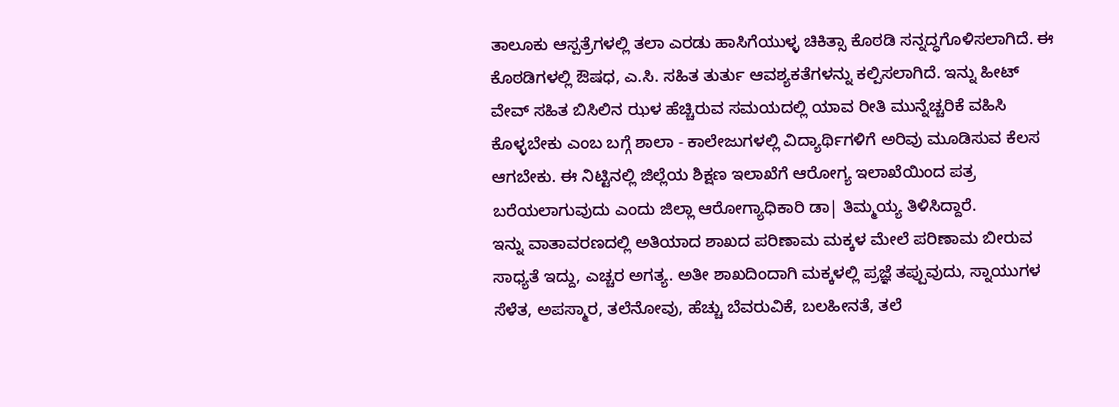ತಾಲೂಕು ಆಸ್ಪತ್ರೆಗಳಲ್ಲಿ ತಲಾ ಎರಡು ಹಾಸಿಗೆಯುಳ್ಳ ಚಿಕಿತ್ಸಾ ಕೊಠಡಿ ಸನ್ನದ್ಧಗೊಳಿಸಲಾಗಿದೆ. ಈ ಕೊಠಡಿಗಳಲ್ಲಿ ಔಷಧ, ಎ.ಸಿ. ಸಹಿತ ತುರ್ತು ಆವಶ್ಯಕತೆಗಳನ್ನು ಕಲ್ಪಿಸಲಾಗಿದೆ. ಇನ್ನು ಹೀಟ್ ವೇವ್ ಸಹಿತ ಬಿಸಿಲಿನ ಝಳ ಹೆಚ್ಚಿರುವ ಸಮಯದಲ್ಲಿ ಯಾವ ರೀತಿ ಮುನ್ನೆಚ್ಚರಿಕೆ ವಹಿಸಿ ಕೊಳ್ಳಬೇಕು ಎಂಬ ಬಗ್ಗೆ ಶಾಲಾ - ಕಾಲೇಜುಗಳಲ್ಲಿ ವಿದ್ಯಾರ್ಥಿಗಳಿಗೆ ಅರಿವು ಮೂಡಿಸುವ ಕೆಲಸ ಆಗಬೇಕು. ಈ ನಿಟ್ಟಿನಲ್ಲಿ ಜಿಲ್ಲೆಯ ಶಿಕ್ಷಣ ಇಲಾಖೆಗೆ ಆರೋಗ್ಯ ಇಲಾಖೆಯಿಂದ ಪತ್ರ ಬರೆಯಲಾಗುವುದು ಎಂದು ಜಿಲ್ಲಾ ಆರೋಗ್ಯಾಧಿಕಾರಿ ಡಾ| ತಿಮ್ಮಯ್ಯ ತಿಳಿಸಿದ್ದಾರೆ.
ಇನ್ನು ವಾತಾವರಣದಲ್ಲಿ ಅತಿಯಾದ ಶಾಖದ ಪರಿಣಾಮ ಮಕ್ಕಳ ಮೇಲೆ ಪರಿಣಾಮ ಬೀರುವ ಸಾಧ್ಯತೆ ಇದ್ದು, ಎಚ್ಚರ ಅಗತ್ಯ. ಅತೀ ಶಾಖದಿಂದಾಗಿ ಮಕ್ಕಳಲ್ಲಿ ಪ್ರಜ್ಞೆ ತಪ್ಪುವುದು, ಸ್ನಾಯುಗಳ ಸೆಳೆತ, ಅಪಸ್ಮಾರ, ತಲೆನೋವು, ಹೆಚ್ಚು ಬೆವರುವಿಕೆ, ಬಲಹೀನತೆ, ತಲೆ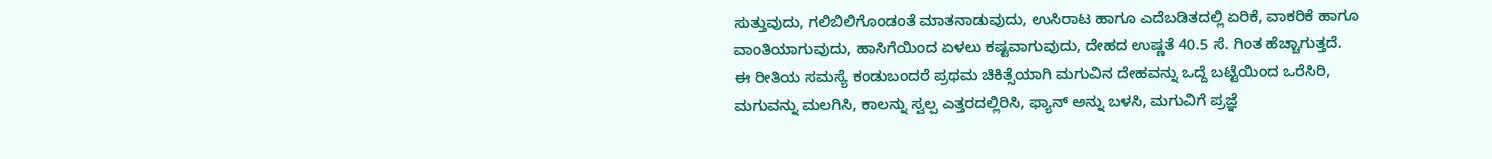ಸುತ್ತುವುದು, ಗಲಿಬಿಲಿಗೊಂಡಂತೆ ಮಾತನಾಡುವುದು, ಉಸಿರಾಟ ಹಾಗೂ ಎದೆಬಡಿತದಲ್ಲಿ ಏರಿಕೆ, ವಾಕರಿಕೆ ಹಾಗೂ ವಾಂತಿಯಾಗುವುದು, ಹಾಸಿಗೆಯಿಂದ ಏಳಲು ಕಷ್ಟವಾಗುವುದು, ದೇಹದ ಉಷ್ಣತೆ 40.5 ಸೆ. ಗಿಂತ ಹೆಚ್ಚಾಗುತ್ತದೆ.
ಈ ರೀತಿಯ ಸಮಸ್ಯೆ ಕಂಡುಬಂದರೆ ಪ್ರಥಮ ಚಿಕಿತ್ಸೆಯಾಗಿ ಮಗುವಿನ ದೇಹವನ್ನು ಒದ್ದೆ ಬಟ್ಟೆಯಿಂದ ಒರೆಸಿರಿ, ಮಗುವನ್ನು ಮಲಗಿಸಿ, ಕಾಲನ್ನು ಸ್ವಲ್ಪ ಎತ್ತರದಲ್ಲಿರಿಸಿ, ಫ್ಯಾನ್ ಅನ್ನು ಬಳಸಿ, ಮಗುವಿಗೆ ಪ್ರಜ್ಞೆ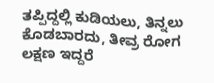ತಪ್ಪಿದ್ದಲ್ಲಿ ಕುಡಿಯಲು, ತಿನ್ನಲು ಕೊಡಬಾರದು, ತೀವ್ರ ರೋಗ ಲಕ್ಷಣ ಇದ್ದರೆ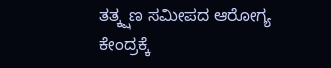ತತ್ಕ್ಷಣ ಸಮೀಪದ ಆರೋಗ್ಯ ಕೇಂದ್ರಕ್ಕೆ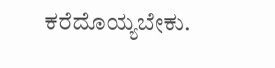ಕರೆದೊಯ್ಯಬೇಕು.